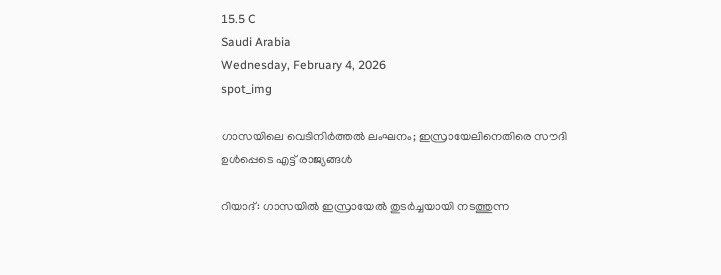15.5 C
Saudi Arabia
Wednesday, February 4, 2026
spot_img

ഗാസയിലെ വെടിനിർത്തൽ ലംഘനം; ഇസ്രായേലിനെതിരെ സൗദി ഉൾപ്പെടെ എട്ട് രാജ്യങ്ങൾ

റിയാദ്: ഗാസയിൽ ഇസ്രായേൽ തുടർച്ചയായി നടത്തുന്ന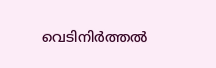വെടിനിർത്തൽ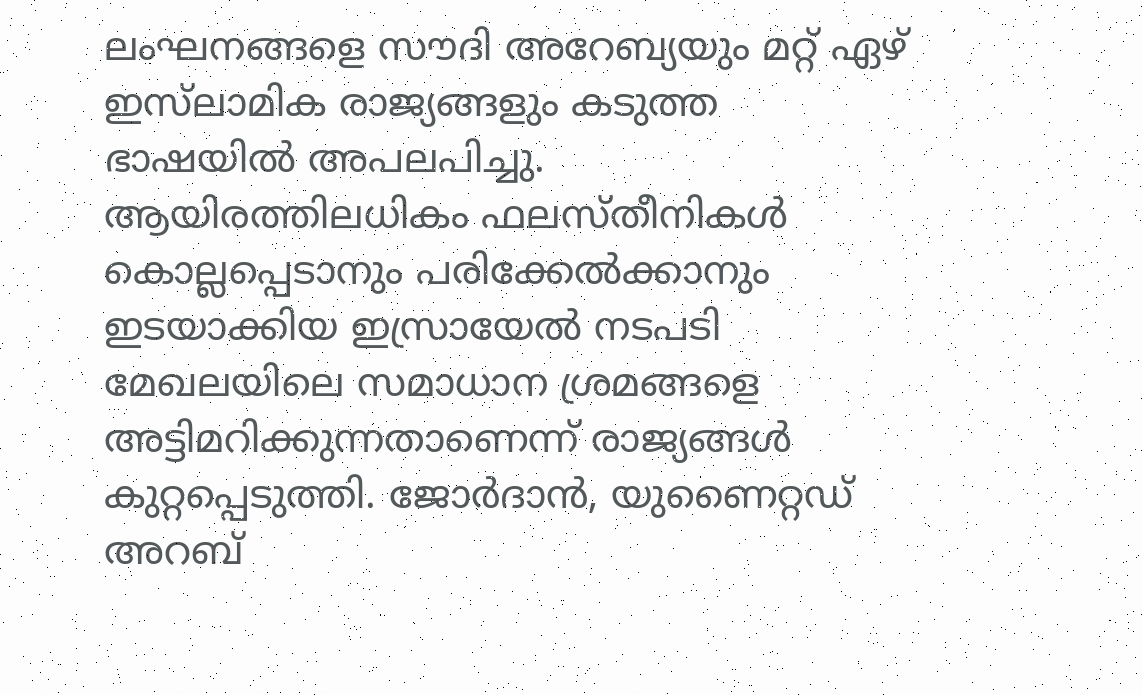ലംഘനങ്ങളെ സൗദി അറേബ്യയും മറ്റ് ഏഴ് ഇസ്‌ലാമിക രാജ്യങ്ങളും കടുത്ത ഭാഷയിൽ അപലപിച്ചു. ആയിരത്തിലധികം ഫലസ്തീനികൾ കൊല്ലപ്പെടാനും പരിക്കേൽക്കാനും ഇടയാക്കിയ ഇസ്രായേൽ നടപടി മേഖലയിലെ സമാധാന ശ്രമങ്ങളെ അട്ടിമറിക്കുന്നതാണെന്ന് രാജ്യങ്ങൾ കുറ്റപ്പെടുത്തി. ജോർദാൻ, യുണൈറ്റഡ് അറബ്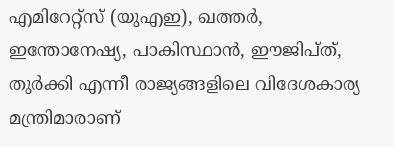എമിറേറ്റ്‌സ് (യുഎഇ), ഖത്തർ, ഇന്തോനേഷ്യ, പാകിസ്ഥാൻ, ഈജിപ്ത്, തുർക്കി എന്നീ രാജ്യങ്ങളിലെ വിദേശകാര്യ മന്ത്രിമാരാണ്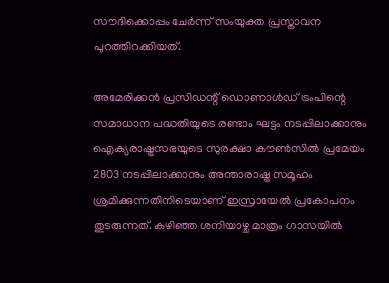സൗദിക്കൊപ്പം ചേർന്ന് സംയുക്ത പ്രസ്താവന പുറത്തിറക്കിയത്.

അമേരിക്കൻ പ്രസിഡന്റ് ഡൊണാൾഡ് ട്രംപിന്റെ സമാധാന പദ്ധതിയുടെ രണ്ടാം ഘട്ടം നടപ്പിലാക്കാനും ഐക്യരാഷ്ട്രസഭയുടെ സുരക്ഷാ കൗൺസിൽ പ്രമേയം 2803 നടപ്പിലാക്കാനും അന്താരാഷ്ട്ര സമൂഹം ശ്രമിക്കുന്നതിനിടെയാണ് ഇസ്രായേൽ പ്രകോപനം തുടരുന്നത്. കഴിഞ്ഞ ശനിയാഴ്ച മാത്രം ഗാസയിൽ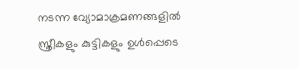നടന്ന വ്യോമാക്രമണങ്ങളിൽ സ്ത്രീകളും കുട്ടികളും ഉൾപ്പെടെ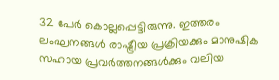32 പേർ കൊല്ലപ്പെട്ടിരുന്നു. ഇത്തരം ലംഘനങ്ങൾ രാഷ്ട്രീയ പ്രക്രിയക്കും മാനുഷിക സഹായ പ്രവർത്തനങ്ങൾക്കും വലിയ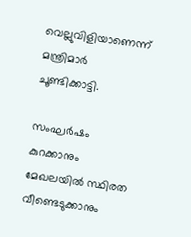വെല്ലുവിളിയാണെന്ന് മന്ത്രിമാർ ചൂണ്ടിക്കാട്ടി.

സംഘർഷം കുറക്കാനും മേഖലയിൽ സ്ഥിരത വീണ്ടെടുക്കാനും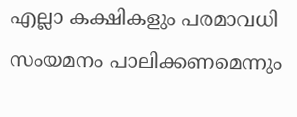എല്ലാ കക്ഷികളും പരമാവധി സംയമനം പാലിക്കണമെന്നും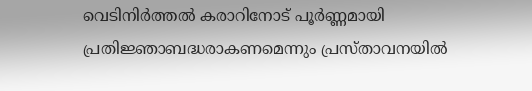വെടിനിർത്തൽ കരാറിനോട് പൂർണ്ണമായി പ്രതിജ്ഞാബദ്ധരാകണമെന്നും പ്രസ്താവനയിൽ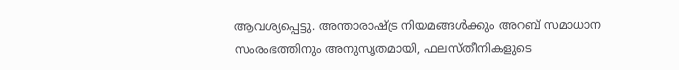ആവശ്യപ്പെട്ടു. അന്താരാഷ്ട്ര നിയമങ്ങൾക്കും അറബ് സമാധാന സംരംഭത്തിനും അനുസൃതമായി, ഫലസ്തീനികളുടെ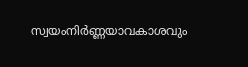സ്വയംനിർണ്ണയാവകാശവും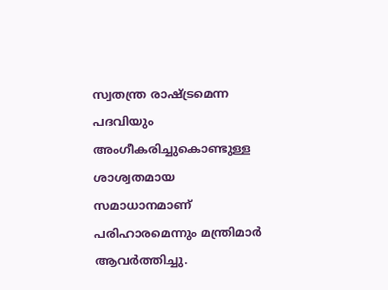സ്വതന്ത്ര രാഷ്ട്രമെന്ന പദവിയും അംഗീകരിച്ചുകൊണ്ടുള്ള ശാശ്വതമായ സമാധാനമാണ് പരിഹാരമെന്നും മന്ത്രിമാർ ആവർത്തിച്ചു.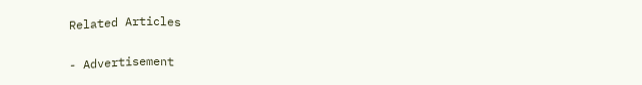Related Articles

- Advertisement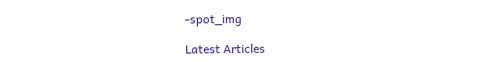-spot_img

Latest Articles